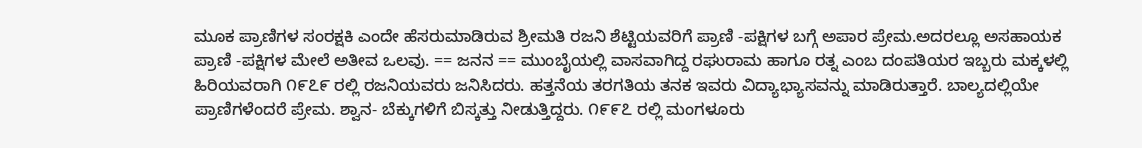ಮೂಕ ಪ್ರಾಣಿಗಳ ಸಂರಕ್ಷಕಿ ಎಂದೇ ಹೆಸರುಮಾಡಿರುವ ಶ್ರೀಮತಿ ರಜನಿ ಶೆಟ್ಟಿಯವರಿಗೆ ಪ್ರಾಣಿ -ಪಕ್ಷಿಗಳ ಬಗ್ಗೆ ಅಪಾರ ಪ್ರೇಮ.ಅದರಲ್ಲೂ ಅಸಹಾಯಕ ಪ್ರಾಣಿ -ಪಕ್ಷಿಗಳ ಮೇಲೆ ಅತೀವ ಒಲವು. == ಜನನ == ಮುಂಬೈಯಲ್ಲಿ ವಾಸವಾಗಿದ್ದ ರಘುರಾಮ ಹಾಗೂ ರತ್ನ ಎಂಬ ದಂಪತಿಯರ ಇಬ್ಬರು ಮಕ್ಕಳಲ್ಲಿ ಹಿರಿಯವರಾಗಿ ೧೯೭೯ ರಲ್ಲಿ ರಜನಿಯವರು ಜನಿಸಿದರು. ಹತ್ತನೆಯ ತರಗತಿಯ ತನಕ ಇವರು ವಿದ್ಯಾಭ್ಯಾಸವನ್ನು ಮಾಡಿರುತ್ತಾರೆ. ಬಾಲ್ಯದಲ್ಲಿಯೇ ಪ್ರಾಣಿಗಳೆಂದರೆ ಪ್ರೇಮ. ಶ್ವಾನ- ಬೆಕ್ಕುಗಳಿಗೆ ಬಿಸ್ಕತ್ತು ನೀಡುತ್ತಿದ್ದರು. ೧೯೯೭ ರಲ್ಲಿ ಮಂಗಳೂರು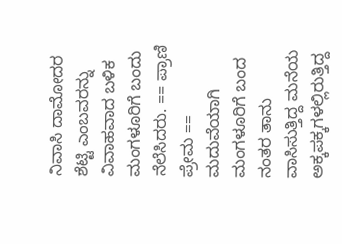ನಿವಾಸಿ ದಾಮೋದರ ಶೆಟ್ಟಿ ಎಂಬವರನ್ನು ವಿವಾಹವಾದ ಬಳಿಕ ಮಂಗಳೂರಿಗೆ ಬಂದು ನೆಲೆಸಿದರು. == ಪ್ರಾಣಿ ಪ್ರೇಮ == ಮದುವೆಯಾಗಿ ಮಂಗಳೂರಿಗೆ ಬಂದ ನಂತರ ತಾನು ವಾಸಿಸುತ್ತಿದ್ದ ಮನೆಯ ಅಕ್ಕಪಕ್ಕಗಳಲ್ಲಿರುತ್ತಿದ್ದ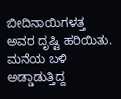ಬೀದಿನಾಯಿಗಳತ್ತ ಅವರ ದೃಷ್ಟಿ ಹರಿಯಿತು. ಮನೆಯ ಬಳಿ ಅಡ್ಡಾಡುತ್ತಿದ್ದ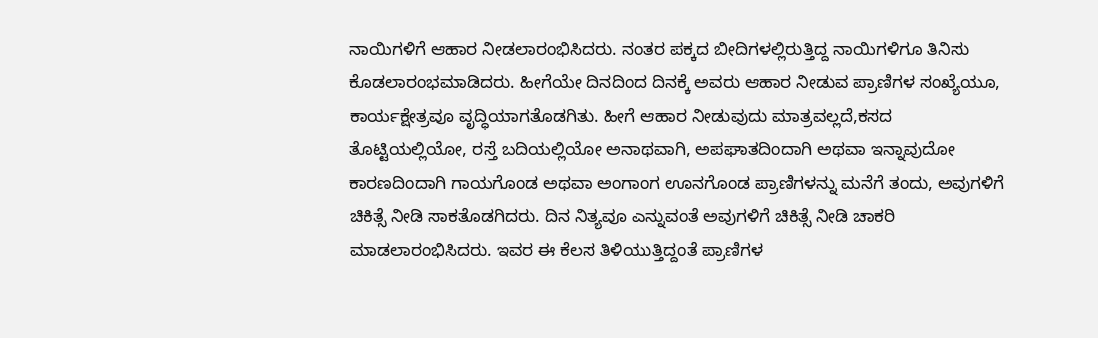ನಾಯಿಗಳಿಗೆ ಆಹಾರ ನೀಡಲಾರಂಭಿಸಿದರು. ನಂತರ ಪಕ್ಕದ ಬೀದಿಗಳಲ್ಲಿರುತ್ತಿದ್ದ ನಾಯಿಗಳಿಗೂ ತಿನಿಸು ಕೊಡಲಾರಂಭಮಾಡಿದರು. ಹೀಗೆಯೇ ದಿನದಿಂದ ದಿನಕ್ಕೆ ಅವರು ಆಹಾರ ನೀಡುವ ಪ್ರಾಣಿಗಳ ಸಂಖ್ಯೆಯೂ, ಕಾರ್ಯಕ್ಷೇತ್ರವೂ ವೃದ್ಧಿಯಾಗತೊಡಗಿತು. ಹೀಗೆ ಆಹಾರ ನೀಡುವುದು ಮಾತ್ರವಲ್ಲದೆ,ಕಸದ ತೊಟ್ಟಿಯಲ್ಲಿಯೋ, ರಸ್ತೆ ಬದಿಯಲ್ಲಿಯೋ ಅನಾಥವಾಗಿ, ಅಪಘಾತದಿಂದಾಗಿ ಅಥವಾ ಇನ್ನಾವುದೋ ಕಾರಣದಿಂದಾಗಿ ಗಾಯಗೊಂಡ ಅಥವಾ ಅಂಗಾಂಗ ಊನಗೊಂಡ ಪ್ರಾಣಿಗಳನ್ನು ಮನೆಗೆ ತಂದು, ಅವುಗಳಿಗೆ ಚಿಕಿತ್ಸೆ ನೀಡಿ ಸಾಕತೊಡಗಿದರು. ದಿನ ನಿತ್ಯವೂ ಎನ್ನುವಂತೆ ಅವುಗಳಿಗೆ ಚಿಕಿತ್ಸೆ ನೀಡಿ ಚಾಕರಿ ಮಾಡಲಾರಂಭಿಸಿದರು. ಇವರ ಈ ಕೆಲಸ ತಿಳಿಯುತ್ತಿದ್ದಂತೆ ಪ್ರಾಣಿಗಳ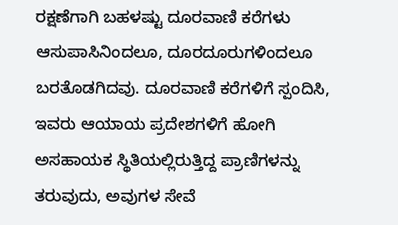ರಕ್ಷಣೆಗಾಗಿ ಬಹಳಷ್ಟು ದೂರವಾಣಿ ಕರೆಗಳು ಆಸುಪಾಸಿನಿಂದಲೂ, ದೂರದೂರುಗಳಿಂದಲೂ ಬರತೊಡಗಿದವು. ದೂರವಾಣಿ ಕರೆಗಳಿಗೆ ಸ್ಪಂದಿಸಿ, ಇವರು ಆಯಾಯ ಪ್ರದೇಶಗಳಿಗೆ ಹೋಗಿ ಅಸಹಾಯಕ ಸ್ಥಿತಿಯಲ್ಲಿರುತ್ತಿದ್ದ ಪ್ರಾಣಿಗಳನ್ನು ತರುವುದು, ಅವುಗಳ ಸೇವೆ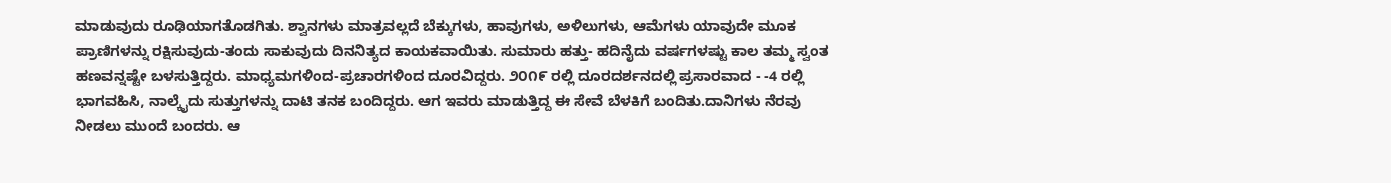ಮಾಡುವುದು ರೂಢಿಯಾಗತೊಡಗಿತು. ಶ್ವಾನಗಳು ಮಾತ್ರವಲ್ಲದೆ ಬೆಕ್ಕುಗಳು, ಹಾವುಗಳು, ಅಳಿಲುಗಳು, ಆಮೆಗಳು ಯಾವುದೇ ಮೂಕ ಪ್ರಾಣಿಗಳನ್ನು ರಕ್ಷಿಸುವುದು-ತಂದು ಸಾಕುವುದು ದಿನನಿತ್ಯದ ಕಾಯಕವಾಯಿತು. ಸುಮಾರು ಹತ್ತು- ಹದಿನೈದು ವರ್ಷಗಳಷ್ಟು ಕಾಲ ತಮ್ಮ ಸ್ವಂತ ಹಣವನ್ನಷ್ಟೇ ಬಳಸುತ್ತಿದ್ದರು. ಮಾಧ್ಯಮಗಳಿಂದ-ಪ್ರಚಾರಗಳಿಂದ ದೂರವಿದ್ದರು. ೨೦೧೯ ರಲ್ಲಿ ದೂರದರ್ಶನದಲ್ಲಿ ಪ್ರಸಾರವಾದ - -4 ರಲ್ಲಿ ಭಾಗವಹಿಸಿ, ನಾಲ್ಕೈದು ಸುತ್ತುಗಳನ್ನು ದಾಟಿ ತನಕ ಬಂದಿದ್ದರು. ಆಗ ಇವರು ಮಾಡುತ್ತಿದ್ದ ಈ ಸೇವೆ ಬೆಳಕಿಗೆ ಬಂದಿತು.ದಾನಿಗಳು ನೆರವು ನೀಡಲು ಮುಂದೆ ಬಂದರು. ಆ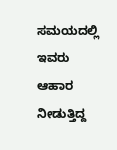ಸಮಯದಲ್ಲಿ ಇವರು ಆಹಾರ ನೀಡುತ್ತಿದ್ದ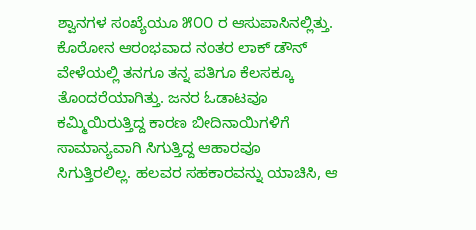ಶ್ವಾನಗಳ ಸಂಖ್ಯೆಯೂ ೫೦೦ ರ ಆಸುಪಾಸಿನಲ್ಲಿತ್ತು. ಕೊರೋನ ಆರಂಭವಾದ ನಂತರ ಲಾಕ್ ಡೌನ್ ವೇಳೆಯಲ್ಲಿ ತನಗೂ ತನ್ನ ಪತಿಗೂ ಕೆಲಸಕ್ಕೂ ತೊಂದರೆಯಾಗಿತ್ತು. ಜನರ ಓಡಾಟವೂ ಕಮ್ಮಿಯಿರುತ್ತಿದ್ದ ಕಾರಣ ಬೀದಿನಾಯಿಗಳಿಗೆ ಸಾಮಾನ್ಯವಾಗಿ ಸಿಗುತ್ತಿದ್ದ ಆಹಾರವೂ ಸಿಗುತ್ತಿರಲಿಲ್ಲ. ಹಲವರ ಸಹಕಾರವನ್ನು ಯಾಚಿಸಿ, ಆ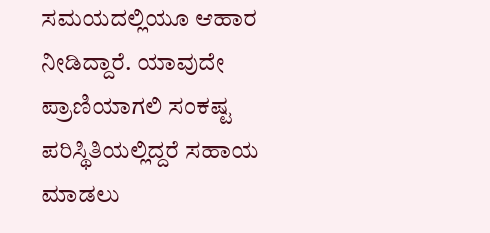ಸಮಯದಲ್ಲಿಯೂ ಆಹಾರ ನೀಡಿದ್ದಾರೆ. ಯಾವುದೇ ಪ್ರಾಣಿಯಾಗಲಿ ಸಂಕಷ್ಟ ಪರಿಸ್ಥಿತಿಯಲ್ಲಿದ್ದರೆ ಸಹಾಯ ಮಾಡಲು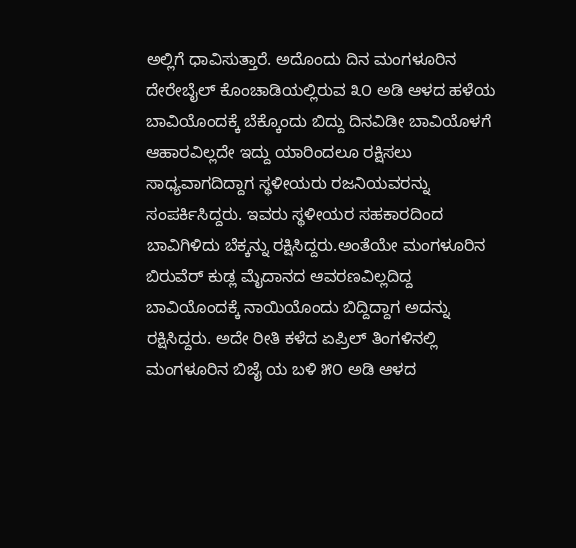ಅಲ್ಲಿಗೆ ಧಾವಿಸುತ್ತಾರೆ. ಅದೊಂದು ದಿನ ಮಂಗಳೂರಿನ ದೇರೇಬೈಲ್ ಕೊಂಚಾಡಿಯಲ್ಲಿರುವ ೩೦ ಅಡಿ ಆಳದ ಹಳೆಯ ಬಾವಿಯೊಂದಕ್ಕೆ ಬೆಕ್ಕೊಂದು ಬಿದ್ದು ದಿನವಿಡೀ ಬಾವಿಯೊಳಗೆ ಆಹಾರವಿಲ್ಲದೇ ಇದ್ದು ಯಾರಿಂದಲೂ ರಕ್ಷಿಸಲು ಸಾಧ್ಯವಾಗದಿದ್ದಾಗ ಸ್ಥಳೀಯರು ರಜನಿಯವರನ್ನು ಸಂಪರ್ಕಿಸಿದ್ದರು. ಇವರು ಸ್ಥಳೀಯರ ಸಹಕಾರದಿಂದ ಬಾವಿಗಿಳಿದು ಬೆಕ್ಕನ್ನು ರಕ್ಷಿಸಿದ್ದರು.ಅಂತೆಯೇ ಮಂಗಳೂರಿನ ಬಿರುವೆರ್ ಕುಡ್ಲ ಮೈದಾನದ ಆವರಣವಿಲ್ಲದಿದ್ದ ಬಾವಿಯೊಂದಕ್ಕೆ ನಾಯಿಯೊಂದು ಬಿದ್ದಿದ್ದಾಗ ಅದನ್ನು ರಕ್ಷಿಸಿದ್ದರು. ಅದೇ ರೀತಿ ಕಳೆದ ಏಪ್ರಿಲ್ ತಿಂಗಳಿನಲ್ಲಿ ಮಂಗಳೂರಿನ ಬಿಜೈ ಯ ಬಳಿ ೫೦ ಅಡಿ ಆಳದ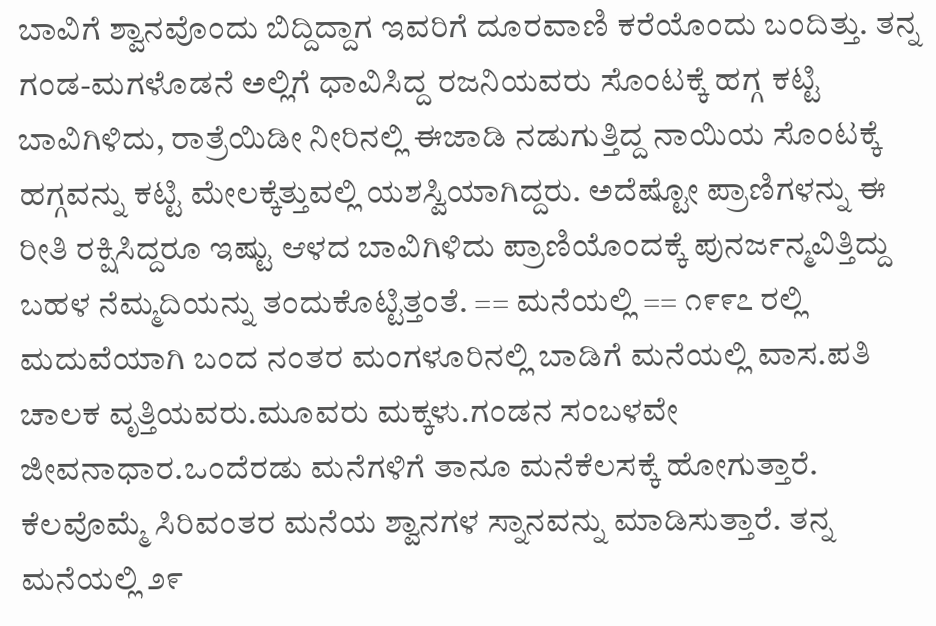ಬಾವಿಗೆ ಶ್ವಾನವೊಂದು ಬಿದ್ದಿದ್ದಾಗ ಇವರಿಗೆ ದೂರವಾಣಿ ಕರೆಯೊಂದು ಬಂದಿತ್ತು. ತನ್ನ ಗಂಡ-ಮಗಳೊಡನೆ ಅಲ್ಲಿಗೆ ಧಾವಿಸಿದ್ದ ರಜನಿಯವರು ಸೊಂಟಕ್ಕೆ ಹಗ್ಗ ಕಟ್ಟಿ ಬಾವಿಗಿಳಿದು, ರಾತ್ರೆಯಿಡೀ ನೀರಿನಲ್ಲಿ ಈಜಾಡಿ ನಡುಗುತ್ತಿದ್ದ ನಾಯಿಯ ಸೊಂಟಕ್ಕೆ ಹಗ್ಗವನ್ನು ಕಟ್ಟಿ ಮೇಲಕ್ಕೆತ್ತುವಲ್ಲಿ ಯಶಸ್ವಿಯಾಗಿದ್ದರು. ಅದೆಷ್ಟೋ ಪ್ರಾಣಿಗಳನ್ನು ಈ ರೀತಿ ರಕ್ಷಿಸಿದ್ದರೂ ಇಷ್ಟು ಆಳದ ಬಾವಿಗಿಳಿದು ಪ್ರಾಣಿಯೊಂದಕ್ಕೆ ಪುನರ್ಜನ್ಮವಿತ್ತಿದ್ದು ಬಹಳ ನೆಮ್ಮದಿಯನ್ನು ತಂದುಕೊಟ್ಟಿತ್ತಂತೆ. == ಮನೆಯಲ್ಲಿ == ೧೯೯೭ ರಲ್ಲಿ ಮದುವೆಯಾಗಿ ಬಂದ ನಂತರ ಮಂಗಳೂರಿನಲ್ಲಿ ಬಾಡಿಗೆ ಮನೆಯಲ್ಲಿ ವಾಸ.ಪತಿ ಚಾಲಕ ವೃತ್ತಿಯವರು.ಮೂವರು ಮಕ್ಕಳು.ಗಂಡನ ಸಂಬಳವೇ ಜೀವನಾಧಾರ.ಒಂದೆರಡು ಮನೆಗಳಿಗೆ ತಾನೂ ಮನೆಕೆಲಸಕ್ಕೆ ಹೋಗುತ್ತಾರೆ. ಕೆಲವೊಮ್ಮೆ ಸಿರಿವಂತರ ಮನೆಯ ಶ್ವಾನಗಳ ಸ್ನಾನವನ್ನು ಮಾಡಿಸುತ್ತಾರೆ. ತನ್ನ ಮನೆಯಲ್ಲಿ ೨೯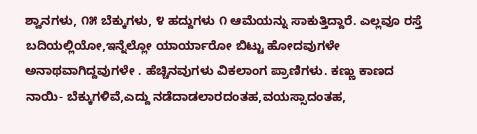ಶ್ವಾನಗಳು, ೧೫ ಬೆಕ್ಕುಗಳು, ೪ ಹದ್ದುಗಳು ೧ ಆಮೆಯನ್ನು ಸಾಕುತ್ತಿದ್ದಾರೆ. ಎಲ್ಲವೂ ರಸ್ತೆ ಬದಿಯಲ್ಲಿಯೋ,ಇನ್ನೆಲ್ಲೋ ಯಾರ್ಯಾರೋ ಬಿಟ್ಟು ಹೋದವುಗಳೇ ಅನಾಥವಾಗಿದ್ದವುಗಳೇ . ಹೆಚ್ಚಿನವುಗಳು ವಿಕಲಾಂಗ ಪ್ರಾಣಿಗಳು. ಕಣ್ಣು ಕಾಣದ ನಾಯಿ- ಬೆಕ್ಕುಗಳಿವೆ,ಎದ್ದು ನಡೆದಾಡಲಾರದಂತಹ,ವಯಸ್ಸಾದಂತಹ,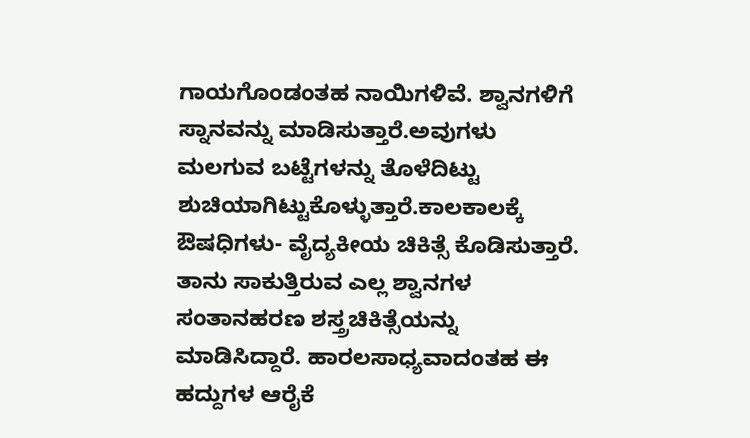ಗಾಯಗೊಂಡಂತಹ ನಾಯಿಗಳಿವೆ. ಶ್ವಾನಗಳಿಗೆ ಸ್ನಾನವನ್ನು ಮಾಡಿಸುತ್ತಾರೆ.ಅವುಗಳು ಮಲಗುವ ಬಟ್ಟೆಗಳನ್ನು ತೊಳೆದಿಟ್ಟು ಶುಚಿಯಾಗಿಟ್ಟುಕೊಳ್ಳುತ್ತಾರೆ.ಕಾಲಕಾಲಕ್ಕೆ ಔಷಧಿಗಳು- ವೈದ್ಯಕೀಯ ಚಿಕಿತ್ಸೆ ಕೊಡಿಸುತ್ತಾರೆ. ತಾನು ಸಾಕುತ್ತಿರುವ ಎಲ್ಲ ಶ್ವಾನಗಳ ಸಂತಾನಹರಣ ಶಸ್ತ್ರಚಿಕಿತ್ಸೆಯನ್ನು ಮಾಡಿಸಿದ್ದಾರೆ. ಹಾರಲಸಾಧ್ಯವಾದಂತಹ ಈ ಹದ್ದುಗಳ ಆರೈಕೆ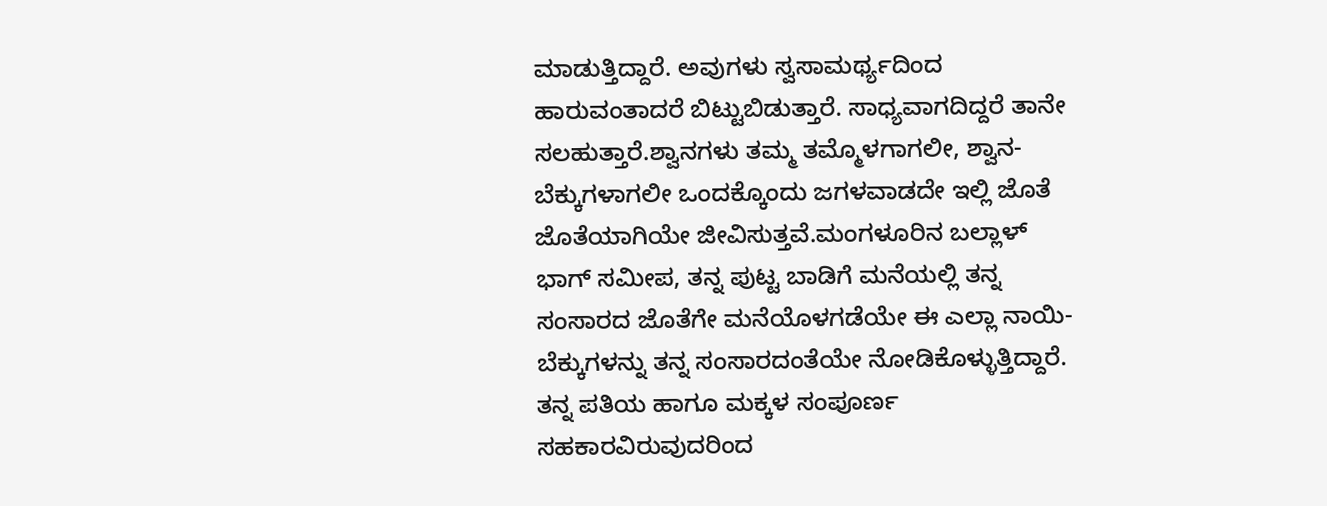ಮಾಡುತ್ತಿದ್ದಾರೆ. ಅವುಗಳು ಸ್ವಸಾಮರ್ಥ್ಯದಿಂದ ಹಾರುವಂತಾದರೆ ಬಿಟ್ಟುಬಿಡುತ್ತಾರೆ. ಸಾಧ್ಯವಾಗದಿದ್ದರೆ ತಾನೇ ಸಲಹುತ್ತಾರೆ.ಶ್ವಾನಗಳು ತಮ್ಮ ತಮ್ಮೊಳಗಾಗಲೀ, ಶ್ವಾನ-ಬೆಕ್ಕುಗಳಾಗಲೀ ಒಂದಕ್ಕೊಂದು ಜಗಳವಾಡದೇ ಇಲ್ಲಿ ಜೊತೆ ಜೊತೆಯಾಗಿಯೇ ಜೀವಿಸುತ್ತವೆ.ಮಂಗಳೂರಿನ ಬಲ್ಲಾಳ್ ಭಾಗ್ ಸಮೀಪ, ತನ್ನ ಪುಟ್ಟ ಬಾಡಿಗೆ ಮನೆಯಲ್ಲಿ ತನ್ನ ಸಂಸಾರದ ಜೊತೆಗೇ ಮನೆಯೊಳಗಡೆಯೇ ಈ ಎಲ್ಲಾ ನಾಯಿ-ಬೆಕ್ಕುಗಳನ್ನು ತನ್ನ ಸಂಸಾರದಂತೆಯೇ ನೋಡಿಕೊಳ್ಳುತ್ತಿದ್ದಾರೆ. ತನ್ನ ಪತಿಯ ಹಾಗೂ ಮಕ್ಕಳ ಸಂಪೂರ್ಣ ಸಹಕಾರವಿರುವುದರಿಂದ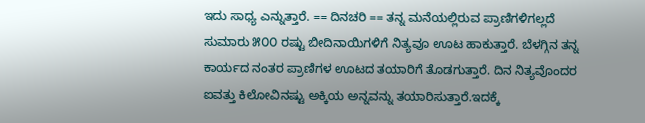ಇದು ಸಾಧ್ಯ ಎನ್ನುತ್ತಾರೆ. == ದಿನಚರಿ == ತನ್ನ ಮನೆಯಲ್ಲಿರುವ ಪ್ರಾಣಿಗಳಿಗಲ್ಲದೆ ಸುಮಾರು ೫೦೦ ರಷ್ಟು ಬೀದಿನಾಯಿಗಳಿಗೆ ನಿತ್ಯವೂ ಊಟ ಹಾಕುತ್ತಾರೆ. ಬೆಳಗ್ಗಿನ ತನ್ನ ಕಾರ್ಯದ ನಂತರ ಪ್ರಾಣಿಗಳ ಊಟದ ತಯಾರಿಗೆ ತೊಡಗುತ್ತಾರೆ. ದಿನ ನಿತ್ಯವೊಂದರ ಐವತ್ತು ಕಿಲೋವಿನಷ್ಟು ಅಕ್ಕಿಯ ಅನ್ನವನ್ನು ತಯಾರಿಸುತ್ತಾರೆ.ಇದಕ್ಕೆ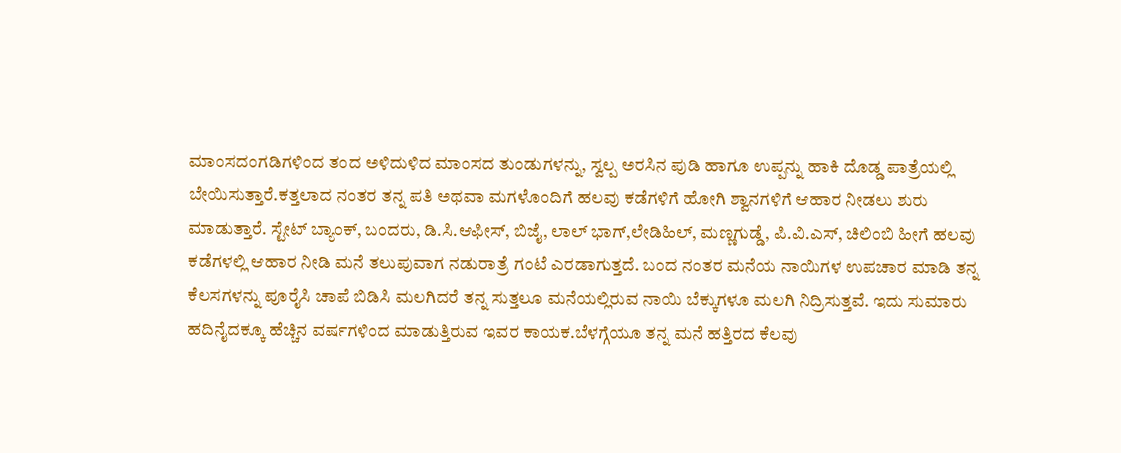ಮಾಂಸದಂಗಡಿಗಳಿಂದ ತಂದ ಅಳಿದುಳಿದ ಮಾಂಸದ ತುಂಡುಗಳನ್ನು, ಸ್ವಲ್ಪ ಅರಸಿನ ಪುಡಿ ಹಾಗೂ ಉಪ್ಪನ್ನು ಹಾಕಿ ದೊಡ್ಡ ಪಾತ್ರೆಯಲ್ಲಿ ಬೇಯಿಸುತ್ತಾರೆ.ಕತ್ತಲಾದ ನಂತರ ತನ್ನ ಪತಿ ಅಥವಾ ಮಗಳೊಂದಿಗೆ ಹಲವು ಕಡೆಗಳಿಗೆ ಹೋಗಿ ಶ್ವಾನಗಳಿಗೆ ಆಹಾರ ನೀಡಲು ಶುರು ಮಾಡುತ್ತಾರೆ. ಸ್ಟೇಟ್ ಬ್ಯಾಂಕ್, ಬಂದರು, ಡಿ.ಸಿ.ಆಫೀಸ್, ಬಿಜೈ, ಲಾಲ್ ಭಾಗ್,ಲೇಡಿಹಿಲ್, ಮಣ್ಣಗುಡ್ಡೆ, ಪಿ.ವಿ.ಎಸ್, ಚಿಲಿಂಬಿ ಹೀಗೆ ಹಲವು ಕಡೆಗಳಲ್ಲಿ ಆಹಾರ ನೀಡಿ ಮನೆ ತಲುಪುವಾಗ ನಡುರಾತ್ರೆ ಗಂಟೆ ಎರಡಾಗುತ್ತದೆ. ಬಂದ ನಂತರ ಮನೆಯ ನಾಯಿಗಳ ಉಪಚಾರ ಮಾಡಿ ತನ್ನ ಕೆಲಸಗಳನ್ನು ಪೂರೈಸಿ ಚಾಪೆ ಬಿಡಿಸಿ ಮಲಗಿದರೆ ತನ್ನ ಸುತ್ತಲೂ ಮನೆಯಲ್ಲಿರುವ ನಾಯಿ ಬೆಕ್ಕುಗಳೂ ಮಲಗಿ ನಿದ್ರಿಸುತ್ತವೆ. ಇದು ಸುಮಾರು ಹದಿನೈದಕ್ಕೂ ಹೆಚ್ಚಿನ ವರ್ಷಗಳಿಂದ ಮಾಡುತ್ತಿರುವ ಇವರ ಕಾಯಕ.ಬೆಳಗ್ಗೆಯೂ ತನ್ನ ಮನೆ ಹತ್ತಿರದ ಕೆಲವು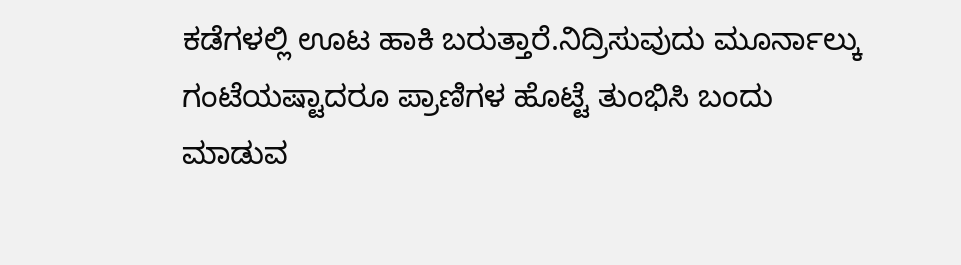ಕಡೆಗಳಲ್ಲಿ ಊಟ ಹಾಕಿ ಬರುತ್ತಾರೆ.ನಿದ್ರಿಸುವುದು ಮೂರ್ನಾಲ್ಕು ಗಂಟೆಯಷ್ಟಾದರೂ ಪ್ರಾಣಿಗಳ ಹೊಟ್ಟೆ ತುಂಭಿಸಿ ಬಂದು ಮಾಡುವ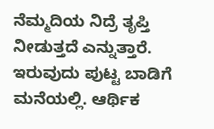ನೆಮ್ಮದಿಯ ನಿದ್ರೆ ತೃಪ್ತಿ ನೀಡುತ್ತದೆ ಎನ್ನುತ್ತಾರೆ. ಇರುವುದು ಪುಟ್ಟ ಬಾಡಿಗೆ ಮನೆಯಲ್ಲಿ. ಆರ್ಥಿಕ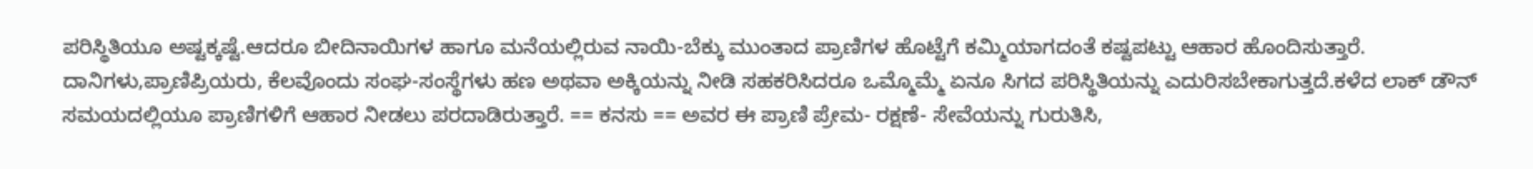ಪರಿಸ್ಥಿತಿಯೂ ಅಷ್ಟಕ್ಕಷ್ಟೆ.ಆದರೂ ಬೀದಿನಾಯಿಗಳ ಹಾಗೂ ಮನೆಯಲ್ಲಿರುವ ನಾಯಿ-ಬೆಕ್ಕು ಮುಂತಾದ ಪ್ರಾಣಿಗಳ ಹೊಟ್ಟೆಗೆ ಕಮ್ಮಿಯಾಗದಂತೆ ಕಷ್ಟಪಟ್ಟು ಆಹಾರ ಹೊಂದಿಸುತ್ತಾರೆ. ದಾನಿಗಳು,ಪ್ರಾಣಿಪ್ರಿಯರು, ಕೆಲವೊಂದು ಸಂಘ-ಸಂಸ್ಥೆಗಳು ಹಣ ಅಥವಾ ಅಕ್ಕಿಯನ್ನು ನೀಡಿ ಸಹಕರಿಸಿದರೂ ಒಮ್ಮೊಮ್ಮೆ ಏನೂ ಸಿಗದ ಪರಿಸ್ಥಿತಿಯನ್ನು ಎದುರಿಸಬೇಕಾಗುತ್ತದೆ.ಕಳೆದ ಲಾಕ್ ಡೌನ್ ಸಮಯದಲ್ಲಿಯೂ ಪ್ರಾಣಿಗಳಿಗೆ ಆಹಾರ ನೀಡಲು ಪರದಾಡಿರುತ್ತಾರೆ. == ಕನಸು == ಅವರ ಈ ಪ್ರಾಣಿ ಪ್ರೇಮ- ರಕ್ಷಣೆ- ಸೇವೆಯನ್ನು ಗುರುತಿಸಿ,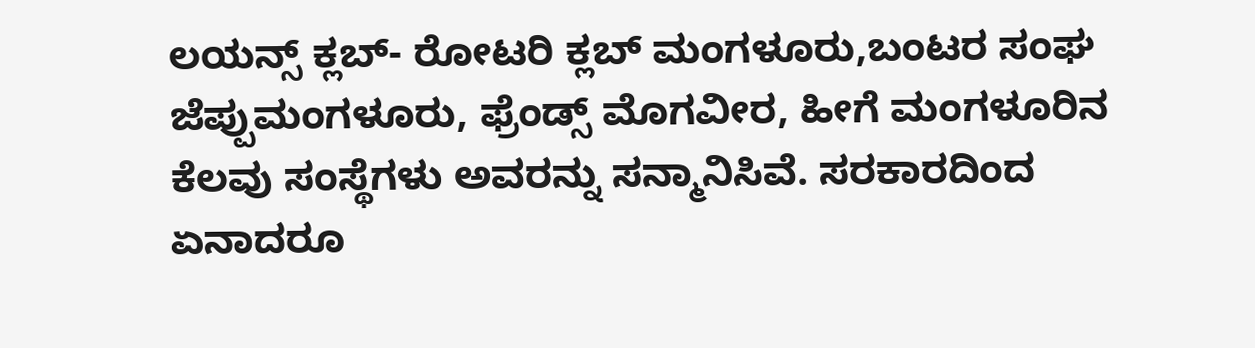ಲಯನ್ಸ್ ಕ್ಲಬ್- ರೋಟರಿ ಕ್ಲಬ್ ಮಂಗಳೂರು,ಬಂಟರ ಸಂಘ ಜೆಪ್ಪುಮಂಗಳೂರು, ಫ್ರೆಂಡ್ಸ್ ಮೊಗವೀರ, ಹೀಗೆ ಮಂಗಳೂರಿನ ಕೆಲವು ಸಂಸ್ಥೆಗಳು ಅವರನ್ನು ಸನ್ಮಾನಿಸಿವೆ. ಸರಕಾರದಿಂದ ಏನಾದರೂ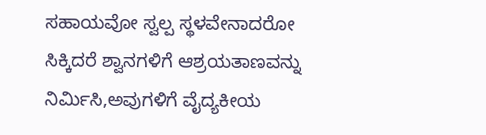ಸಹಾಯವೋ ಸ್ವಲ್ಪ ಸ್ಥಳವೇನಾದರೋ ಸಿಕ್ಕಿದರೆ ಶ್ವಾನಗಳಿಗೆ ಆಶ್ರಯತಾಣವನ್ನು ನಿರ್ಮಿಸಿ,ಅವುಗಳಿಗೆ ವೈದ್ಯಕೀಯ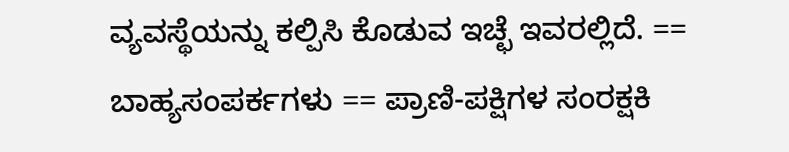ವ್ಯವಸ್ಥೆಯನ್ನು ಕಲ್ಪಿಸಿ ಕೊಡುವ ಇಚ್ಛೆ ಇವರಲ್ಲಿದೆ. == ಬಾಹ್ಯಸಂಪರ್ಕಗಳು == ಪ್ರಾಣಿ-ಪಕ್ಷಿಗಳ ಸಂರಕ್ಷಕಿ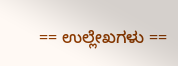== ಉಲ್ಲೇಖಗಳು ==